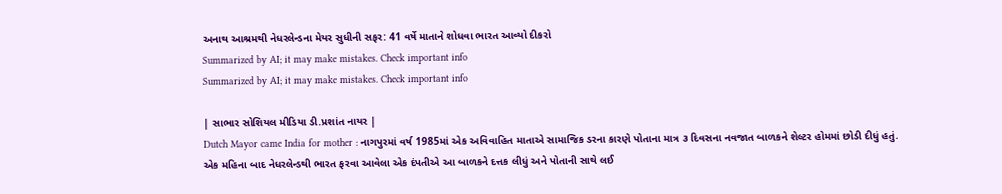અનાથ આશ્રમથી નેધરલેન્ડના મેયર સુધીની સફર: 41 વર્ષે માતાને શોધવા ભારત આવ્યો દીકરો
Summarized by AI; it may make mistakes. Check important info
Summarized by AI; it may make mistakes. Check important info

| સાભાર સોશિયલ મીડિયા ડી.પ્રશાંત નાયર |
Dutch Mayor came India for mother : નાગપુરમાં વર્ષ 1985માં એક અવિવાહિત માતાએ સામાજિક ડરના કારણે પોતાના માત્ર ૩ દિવસના નવજાત બાળકને શેલ્ટર હોમમાં છોડી દીધું હતું. એક મહિના બાદ નેધરલેન્ડથી ભારત ફરવા આવેલા એક દંપતીએ આ બાળકને દત્તક લીધું અને પોતાની સાથે લઈ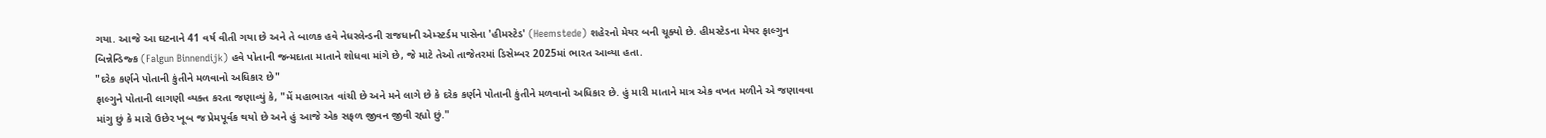ગયા. આજે આ ઘટનાને 41 વર્ષ વીતી ગયા છે અને તે બાળક હવે નેધરલેન્ડની રાજધાની એમ્સ્ટર્ડમ પાસેના 'હીમસ્ટેડ' (Heemstede) શહેરનો મેયર બની ચૂક્યો છે. હીમસ્ટેડના મેયર ફાલ્ગુન બિન્નેન્ડિજ્ક (Falgun Binnendijk) હવે પોતાની જન્મદાતા માતાને શોધવા માંગે છે, જે માટે તેઓ તાજેતરમાં ડિસેમ્બર 2025માં ભારત આવ્યા હતા.
"દરેક કર્ણને પોતાની કુંતીને મળવાનો અધિકાર છે"
ફાલ્ગુને પોતાની લાગણી વ્યક્ત કરતા જણાવ્યું કે, "મેં મહાભારત વાંચી છે અને મને લાગે છે કે દરેક કર્ણને પોતાની કુંતીને મળવાનો અધિકાર છે. હું મારી માતાને માત્ર એક વખત મળીને એ જણાવવા માંગુ છું કે મારો ઉછેર ખૂબ જ પ્રેમપૂર્વક થયો છે અને હું આજે એક સફળ જીવન જીવી રહ્યો છું."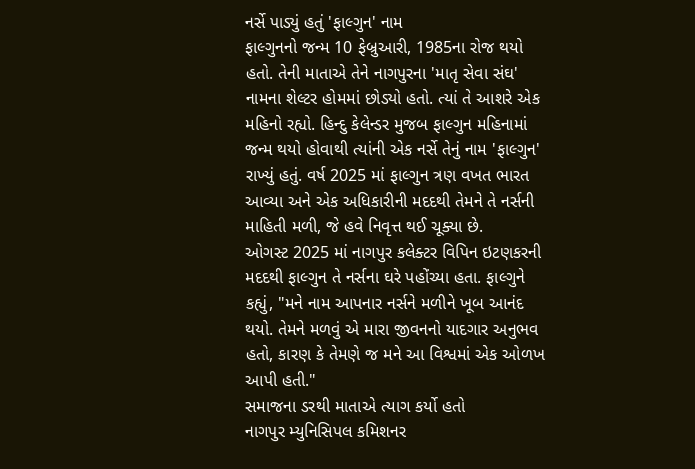નર્સે પાડ્યું હતું 'ફાલ્ગુન' નામ
ફાલ્ગુનનો જન્મ 10 ફેબ્રુઆરી, 1985ના રોજ થયો હતો. તેની માતાએ તેને નાગપુરના 'માતૃ સેવા સંઘ' નામના શેલ્ટર હોમમાં છોડ્યો હતો. ત્યાં તે આશરે એક મહિનો રહ્યો. હિન્દુ કેલેન્ડર મુજબ ફાલ્ગુન મહિનામાં જન્મ થયો હોવાથી ત્યાંની એક નર્સે તેનું નામ 'ફાલ્ગુન' રાખ્યું હતું. વર્ષ 2025 માં ફાલ્ગુન ત્રણ વખત ભારત આવ્યા અને એક અધિકારીની મદદથી તેમને તે નર્સની માહિતી મળી, જે હવે નિવૃત્ત થઈ ચૂક્યા છે.
ઓગસ્ટ 2025 માં નાગપુર કલેક્ટર વિપિન ઇટણકરની મદદથી ફાલ્ગુન તે નર્સના ઘરે પહોંચ્યા હતા. ફાલ્ગુને કહ્યું, "મને નામ આપનાર નર્સને મળીને ખૂબ આનંદ થયો. તેમને મળવું એ મારા જીવનનો યાદગાર અનુભવ હતો, કારણ કે તેમણે જ મને આ વિશ્વમાં એક ઓળખ આપી હતી."
સમાજના ડરથી માતાએ ત્યાગ કર્યો હતો
નાગપુર મ્યુનિસિપલ કમિશનર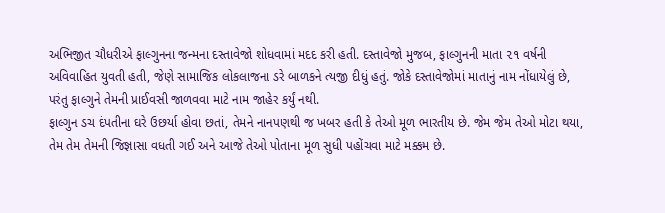અભિજીત ચૌધરીએ ફાલ્ગુનના જન્મના દસ્તાવેજો શોધવામાં મદદ કરી હતી. દસ્તાવેજો મુજબ, ફાલ્ગુનની માતા ૨૧ વર્ષની અવિવાહિત યુવતી હતી, જેણે સામાજિક લોકલાજના ડરે બાળકને ત્યજી દીધું હતું. જોકે દસ્તાવેજોમાં માતાનું નામ નોંધાયેલું છે, પરંતુ ફાલ્ગુને તેમની પ્રાઈવસી જાળવવા માટે નામ જાહેર કર્યું નથી.
ફાલ્ગુન ડચ દંપતીના ઘરે ઉછર્યા હોવા છતાં, તેમને નાનપણથી જ ખબર હતી કે તેઓ મૂળ ભારતીય છે. જેમ જેમ તેઓ મોટા થયા, તેમ તેમ તેમની જિજ્ઞાસા વધતી ગઈ અને આજે તેઓ પોતાના મૂળ સુધી પહોંચવા માટે મક્કમ છે.